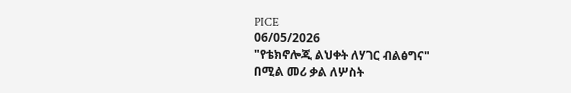PICE
06/05/2026
"የቴክኖሎጂ ልህቀት ለሃገር ብልፅግና"
በሚል መሪ ቃል ለሦስት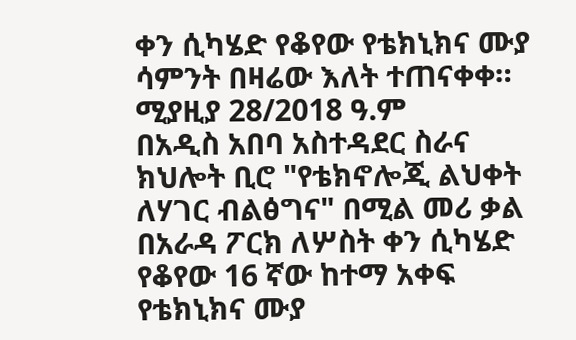ቀን ሲካሄድ የቆየው የቴክኒክና ሙያ ሳምንት በዛሬው እለት ተጠናቀቀ።
ሚያዚያ 28/2018 ዓ.ም
በአዲስ አበባ አስተዳደር ስራና ክህሎት ቢሮ "የቴክኖሎጂ ልህቀት ለሃገር ብልፅግና" በሚል መሪ ቃል በአራዳ ፖርክ ለሦስት ቀን ሲካሄድ የቆየው 16 ኛው ከተማ አቀፍ የቴክኒክና ሙያ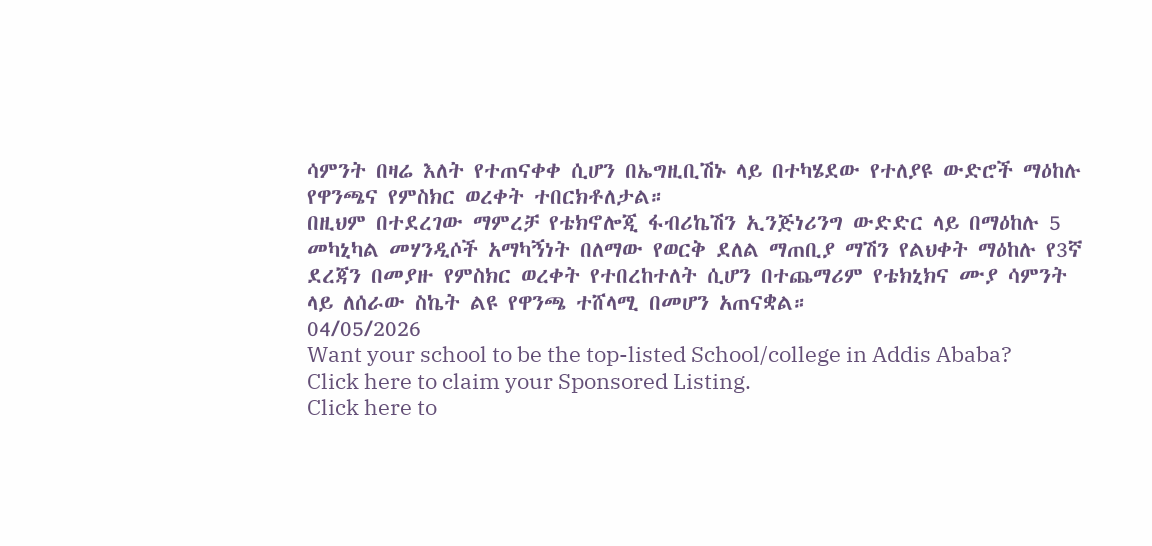ሳምንት በዛሬ እለት የተጠናቀቀ ሲሆን በኤግዚቢሽኑ ላይ በተካሄደው የተለያዩ ውድሮች ማዕከሉ የዋንጫና የምስክር ወረቀት ተበርክቶለታል።
በዚህም በተደረገው ማምረቻ የቴክኖሎጂ ፋብሪኬሽን ኢንጅነሪንግ ውድድር ላይ በማዕከሉ 5 መካኒካል መሃንዲሶች አማካኝነት በለማው የወርቅ ደለል ማጠቢያ ማሽን የልህቀት ማዕከሉ የ3ኛ ደረጃን በመያዙ የምስክር ወረቀት የተበረከተለት ሲሆን በተጨማሪም የቴክኒክና ሙያ ሳምንት ላይ ለሰራው ስኬት ልዩ የዋንጫ ተሸላሚ በመሆን አጠናቋል።
04/05/2026
Want your school to be the top-listed School/college in Addis Ababa?
Click here to claim your Sponsored Listing.
Click here to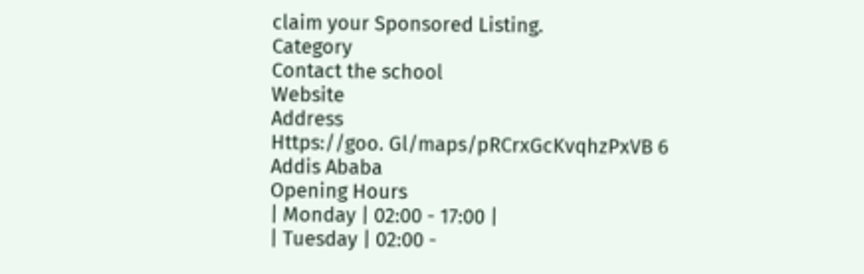claim your Sponsored Listing.
Category
Contact the school
Website
Address
Https://goo. Gl/maps/pRCrxGcKvqhzPxVB 6
Addis Ababa
Opening Hours
| Monday | 02:00 - 17:00 |
| Tuesday | 02:00 -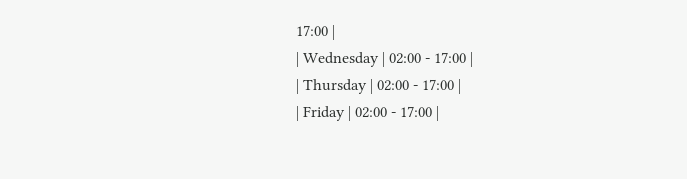17:00 |
| Wednesday | 02:00 - 17:00 |
| Thursday | 02:00 - 17:00 |
| Friday | 02:00 - 17:00 |